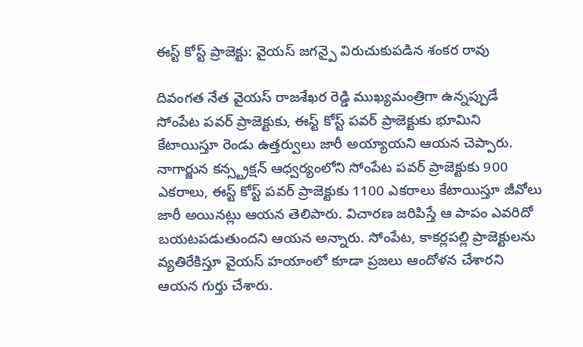ఈస్ట్ కోస్ట్ ప్రాజెక్టు: వైయస్ జగన్పై విరుచుకుపడిన శంకర రావు

దివంగత నేత వైయస్ రాజశేఖర రెడ్డి ముఖ్యమంత్రిగా ఉన్నప్పుడే సోంపేట పవర్ ప్రాజెక్టుకు, ఈస్ట్ కోస్ట్ పవర్ ప్రాజెక్టుకు భూమిని కేటాయిస్తూ రెండు ఉత్తర్వులు జారీ అయ్యాయని ఆయన చెప్పారు. నాగార్జున కన్స్ట్రక్షన్ ఆధ్వర్యంలోని సోంపేట పవర్ ప్రాజెక్టుకు 900 ఎకరాలు, ఈస్ట్ కోస్ట్ పవర్ ప్రాజెక్టుకు 1100 ఎకరాలు కేటాయిస్తూ జీవోలు జారీ అయినట్లు ఆయన తెలిపారు. విచారణ జరిపిస్తే ఆ పాపం ఎవరిదో బయటపడుతుందని ఆయన అన్నారు. సోంపేట, కాకర్లపల్లి ప్రాజెక్టులను వ్యతిరేకిస్తూ వైయస్ హయాంలో కూడా ప్రజలు ఆందోళన చేశారని ఆయన గుర్తు చేశారు.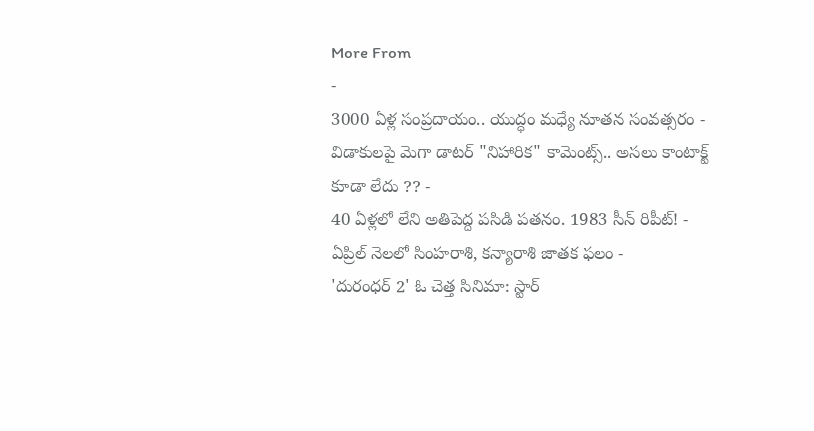More From
-
3000 ఏళ్ల సంప్రదాయం.. యుద్ధం మధ్యే నూతన సంవత్సరం -
విడాకులపై మెగా డాటర్ "నిహారిక" కామెంట్స్.. అసలు కాంటాక్ట్ కూడా లేదు ?? -
40 ఏళ్లలో లేని అతిపెద్ద పసిడి పతనం. 1983 సీన్ రిపీట్! -
ఏప్రిల్ నెలలో సింహరాశి, కన్యారాశి జాతక ఫలం -
'దురంధర్ 2' ఓ చెత్త సినిమా: స్టార్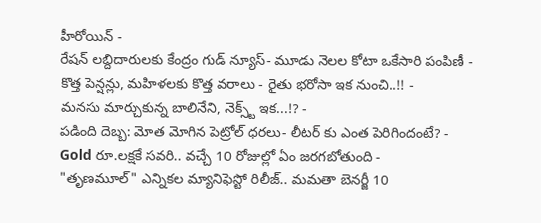హీరోయిన్ -
రేషన్ లబ్దిదారులకు కేంద్రం గుడ్ న్యూస్- మూడు నెలల కోటా ఒకేసారి పంపిణీ -
కొత్త పెన్షన్లు, మహిళలకు కొత్త వరాలు - రైతు భరోసా ఇక నుంచి..!! -
మనసు మార్చుకున్న బాలినేని, నెక్స్ట్ ఇక...!? -
పడింది దెబ్బ: మోత మోగిన పెట్రోల్ ధరలు- లీటర్ కు ఎంత పెరిగిందంటే? -
Gold రూ.లక్షకే సవరి.. వచ్చే 10 రోజుల్లో ఏం జరగబోతుంది -
"తృణమూల్" ఎన్నికల మ్యానిఫెస్టో రిలీజ్.. మమతా బెనర్జీ 10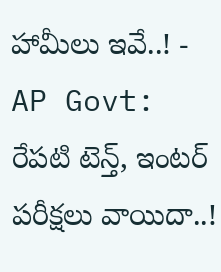హామీలు ఇవే..! -
AP Govt: రేపటి టెన్త్, ఇంటర్ పరీక్షలు వాయిదా..!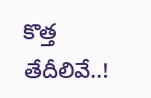కొత్త తేదీలివే..!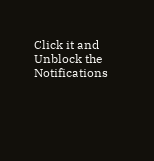Click it and Unblock the Notifications